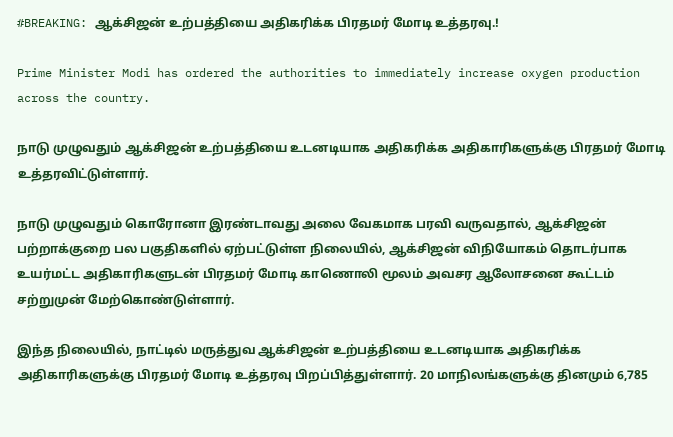#BREAKING: ஆக்சிஜன் உற்பத்தியை அதிகரிக்க பிரதமர் மோடி உத்தரவு.!

Prime Minister Modi has ordered the authorities to immediately increase oxygen production across the country.

நாடு முழுவதும் ஆக்சிஜன் உற்பத்தியை உடனடியாக அதிகரிக்க அதிகாரிகளுக்கு பிரதமர் மோடி உத்தரவிட்டுள்ளார்.

நாடு முழுவதும் கொரோனா இரண்டாவது அலை வேகமாக பரவி வருவதால், ஆக்சிஜன் பற்றாக்குறை பல பகுதிகளில் ஏற்பட்டுள்ள நிலையில், ஆக்சிஜன் விநியோகம் தொடர்பாக உயர்மட்ட அதிகாரிகளுடன் பிரதமர் மோடி காணொலி மூலம் அவசர ஆலோசனை கூட்டம் சற்றுமுன் மேற்கொண்டுள்ளார்.

இந்த நிலையில், நாட்டில் மருத்துவ ஆக்சிஜன் உற்பத்தியை உடனடியாக அதிகரிக்க அதிகாரிகளுக்கு பிரதமர் மோடி உத்தரவு பிறப்பித்துள்ளார். 20 மாநிலங்களுக்கு தினமும் 6,785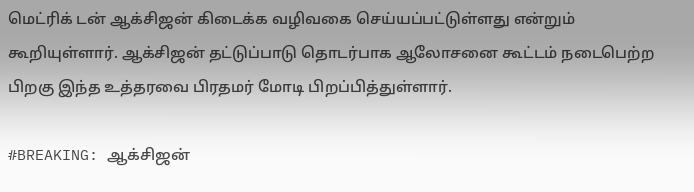மெட்ரிக் டன் ஆக்சிஜன் கிடைக்க வழிவகை செய்யப்பட்டுள்ளது என்றும் கூறியுள்ளார். ஆக்சிஜன் தட்டுப்பாடு தொடர்பாக ஆலோசனை கூட்டம் நடைபெற்ற பிறகு இந்த உத்தரவை பிரதமர் மோடி பிறப்பித்துள்ளார்.

#BREAKING: ஆக்சிஜன்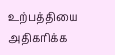உற்பத்தியை அதிகரிக்க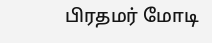பிரதமர் மோடி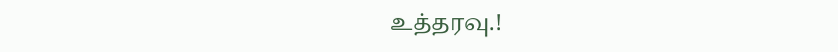உத்தரவு.!